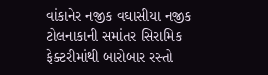વાંકાનેર નજીક વઘાસીયા નજીક ટોલનાકાની સમાંતર સિરામિક ફેક્ટરીમાંથી બારોબાર રસ્તો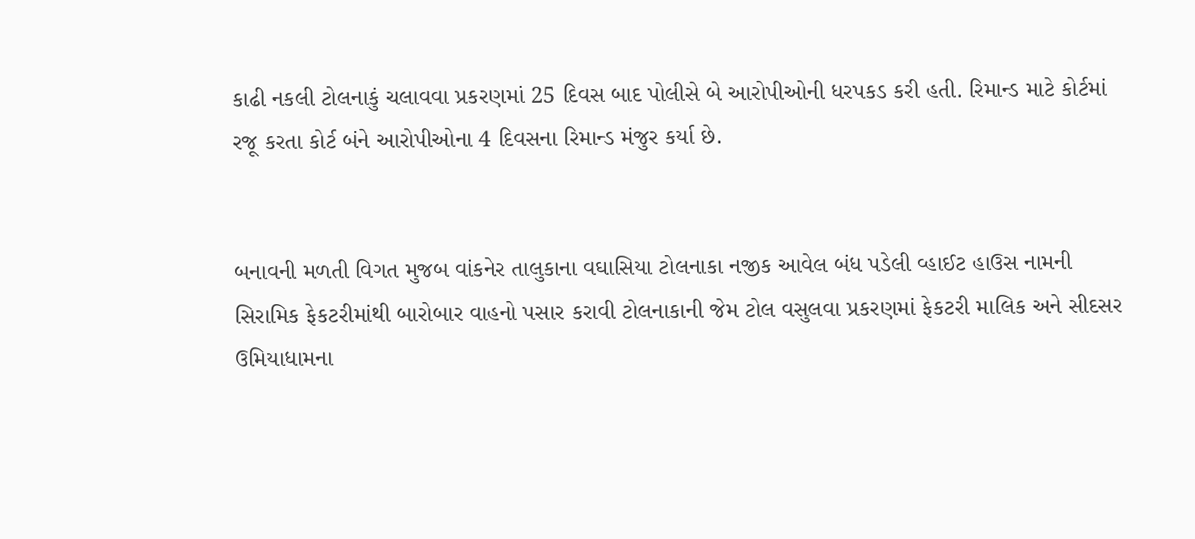કાઢી નકલી ટોલનાકું ચલાવવા પ્રકરણમાં 25 દિવસ બાદ પોલીસે બે આરોપીઓની ધરપકડ કરી હતી. રિમાન્ડ માટે કોર્ટમાં રજૂ કરતા કોર્ટ બંને આરોપીઓના 4 દિવસના રિમાન્ડ મંજુર કર્યા છે.


બનાવની મળતી વિગત મુજબ વાંકનેર તાલુકાના વઘાસિયા ટોલનાકા નજીક આવેલ બંધ પડેલી વ્હાઈટ હાઉસ નામની સિરામિક ફેકટરીમાંથી બારોબાર વાહનો પસાર કરાવી ટોલનાકાની જેમ ટોલ વસુલવા પ્રકરણમાં ફેકટરી માલિક અને સીદસર ઉમિયાધામના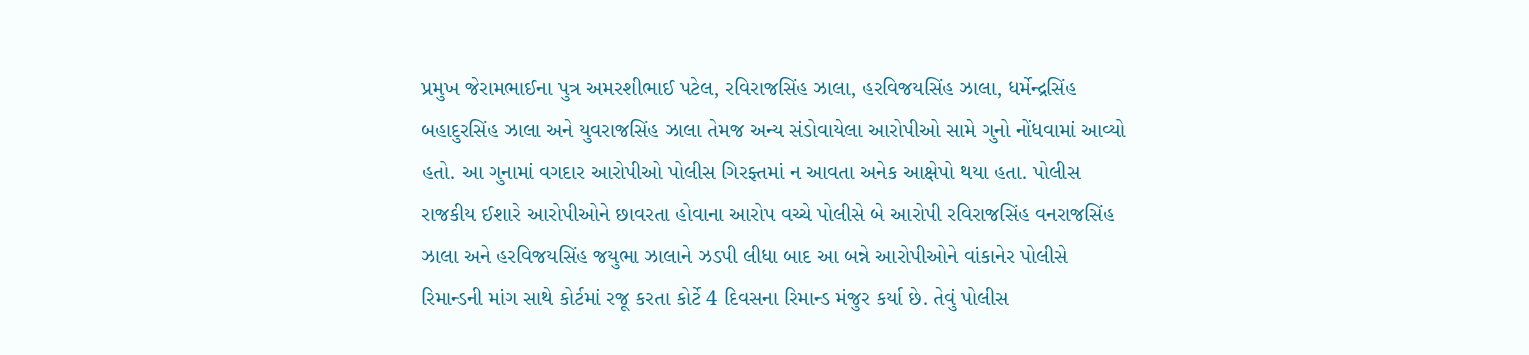પ્રમુખ જેરામભાઈના પુત્ર અમરશીભાઈ પટેલ, રવિરાજસિંહ ઝાલા, હરવિજયસિંહ ઝાલા, ધર્મેન્દ્રસિંહ બહાદુરસિંહ ઝાલા અને યુવરાજસિંહ ઝાલા તેમજ અન્ય સંડોવાયેલા આરોપીઓ સામે ગુનો નોંધવામાં આવ્યો હતો. આ ગુનામાં વગદાર આરોપીઓ પોલીસ ગિરફ્તમાં ન આવતા અનેક આક્ષેપો થયા હતા. પોલીસ રાજકીય ઈશારે આરોપીઓને છાવરતા હોવાના આરોપ વચ્ચે પોલીસે બે આરોપી રવિરાજસિંહ વનરાજસિંહ ઝાલા અને હરવિજયસિંહ જયુભા ઝાલાને ઝડપી લીધા બાદ આ બન્ને આરોપીઓને વાંકાનેર પોલીસે રિમાન્ડની માંગ સાથે કોર્ટમાં રજૂ કરતા કોર્ટે 4 દિવસના રિમાન્ડ મંજુર કર્યા છે. તેવું પોલીસ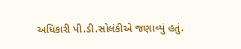અધિકારી પી.ડી.સોલંકીએ જણાવ્યું હતું.